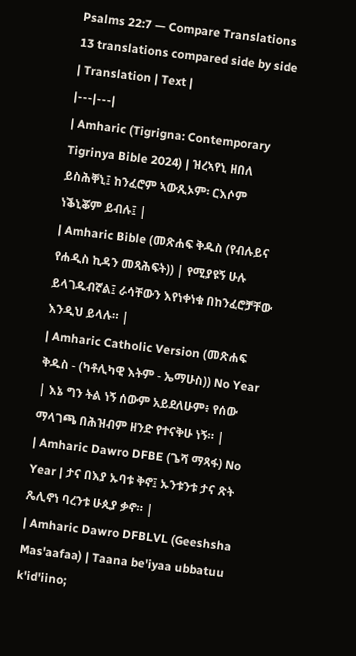Psalms 22:7 — Compare Translations
13 translations compared side by side
| Translation | Text |
|---|---|
| Amharic (Tigrigna: Contemporary Tigrinya Bible 2024) | ዝረኣየኒ ዘበለ ይስሕቐኒ፤ ከንፈሮም ኣውጺኦም፡ ርእሶም ነቕኒቖም ይብሉ፤ |
| Amharic Bible (መጽሐፍ ቅዱስ (የብሉይና የሐዲስ ኪዳን መጻሕፍት)) | የሚያዩኝ ሁሉ ይላገዱብኛል፤ ራሳቸውን እየነቀነቁ በከንፈሮቻቸው እንዲህ ይላሉ። |
| Amharic Catholic Version (መጽሐፍ ቅዱስ - (ካቶሊካዊ እትም - ኤማሁስ)) No Year | እኔ ግን ትል ነኝ ሰውም አይደለሁም፥ የሰው ማላገጫ በሕዝብም ዘንድ የተናቅሁ ነኝ። |
| Amharic Dawro DFBE (ጌሻ ማጻፋ) No Year | ታና በእያ ኡባቱ ቅኖ፤ ኡንቱንቱ ታና ጽት ጼሊኖነ ባረንቱ ሁጲያ ቃኖ። |
| Amharic Dawro DFBLVL (Geeshsha Mas'aafaa) | Taana be'iyaa ubbatuu k'id'iino;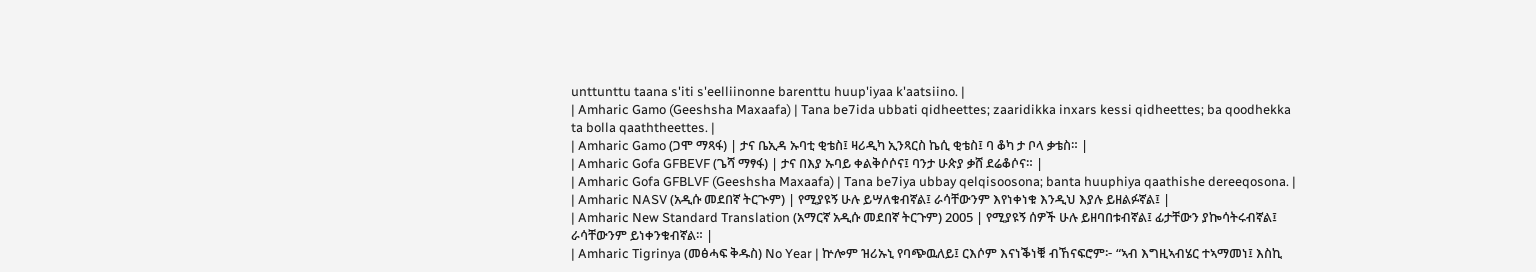unttunttu taana s'iti s'eelliinonne barenttu huup'iyaa k'aatsiino. |
| Amharic Gamo (Geeshsha Maxaafa) | Tana be7ida ubbati qidheettes; zaaridikka inxars kessi qidheettes; ba qoodhekka ta bolla qaaththeettes. |
| Amharic Gamo (ጋሞ ማጻፋ) | ታና ቤኢዳ ኡባቲ ቂቴስ፤ ዛሪዲካ ኢንጻርስ ኬሲ ቂቴስ፤ ባ ቆካ ታ ቦላ ቃቴስ። |
| Amharic Gofa GFBEVF (ጌሻ ማፃፋ) | ታና በእያ ኡባይ ቀልቅሶሶና፤ ባንታ ሁጵያ ቃሸ ደሬቆሶና። |
| Amharic Gofa GFBLVF (Geeshsha Maxaafa) | Tana be7iya ubbay qelqisoosona; banta huuphiya qaathishe dereeqosona. |
| Amharic NASV (አዲሱ መደበኛ ትርጒም) | የሚያዩኝ ሁሉ ይሣለቁብኛል፤ ራሳቸውንም እየነቀነቁ እንዲህ እያሉ ይዘልፉኛል፤ |
| Amharic New Standard Translation (አማርኛ አዲሱ መደበኛ ትርጉም) 2005 | የሚያዩኝ ሰዎች ሁሉ ይዘባበቱብኛል፤ ፊታቸውን ያኰሳትሩብኛል፤ ራሳቸውንም ይነቀንቁብኛል። |
| Amharic Tigrinya (መፅሓፍ ቅዱስ) No Year | ኵሎም ዝሪኡኒ የባጭዉለይ፤ ርእሶም እናነቕነቑ ብኸናፍሮም፦ “ኣብ እግዚኣብሄር ተኣማመነ፤ እስኪ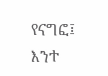የናግፎ፤ እንተ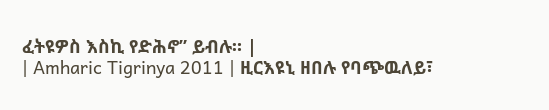ፈትዩዎስ እስኪ የድሕኖ” ይብሉ። |
| Amharic Tigrinya 2011 | ዚርእዩኒ ዘበሉ የባጭዉለይ፣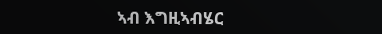ኣብ እግዚኣብሄር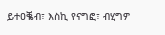ይተዐቘብ፣ እስኪ የናግፎ፣ ብሂግዎ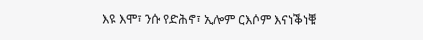እዩ እሞ፣ ንሱ የድሕኖ፣ ኢሎም ርእሶም እናነቕነቑ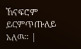ኸናፍሮም ይርምጥጡለይ አለዉ። |